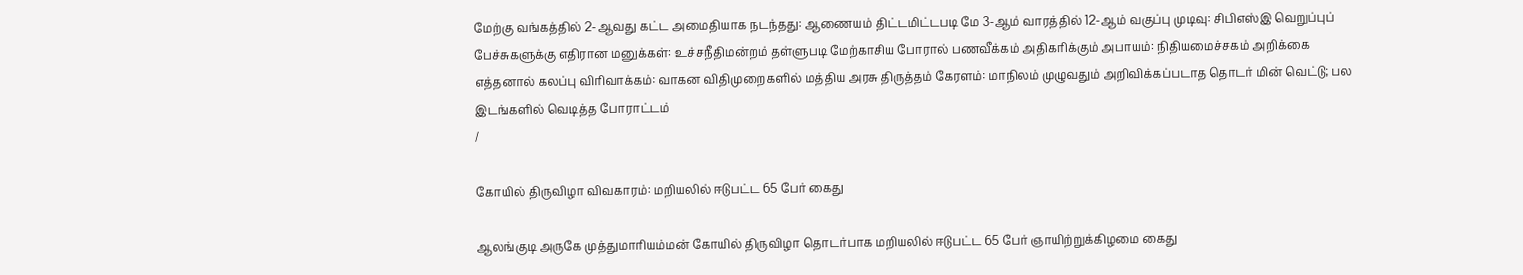மேற்கு வங்கத்தில் 2-ஆவது கட்ட அமைதியாக நடந்தது: ஆணையம் திட்டமிட்டபடி மே 3-ஆம் வாரத்தில் 12-ஆம் வகுப்பு முடிவு: சிபிஎஸ்இ வெறுப்புப் பேச்சுகளுக்கு எதிரான மனுக்கள்: உச்சநீதிமன்றம் தள்ளுபடி மேற்காசிய போரால் பணவீக்கம் அதிகரிக்கும் அபாயம்: நிதியமைச்சகம் அறிக்கை எத்தனால் கலப்பு விரிவாக்கம்: வாகன விதிமுறைகளில் மத்திய அரசு திருத்தம் கேரளம்: மாநிலம் முழுவதும் அறிவிக்கப்படாத தொடர் மின் வெட்டு; பல இடங்களில் வெடித்த போராட்டம்
/

கோயில் திருவிழா விவகாரம்: மறியலில் ஈடுபட்ட 65 பேர் கைது

ஆலங்குடி அருகே முத்துமாரியம்மன் கோயில் திருவிழா தொடர்பாக மறியலில் ஈடுபட்ட 65 பேர் ஞாயிற்றுக்கிழமை கைது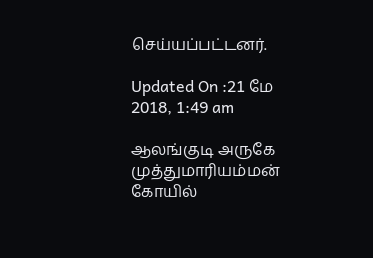செய்யப்பட்டனர்.

Updated On :21 மே 2018, 1:49 am

ஆலங்குடி அருகே முத்துமாரியம்மன் கோயில்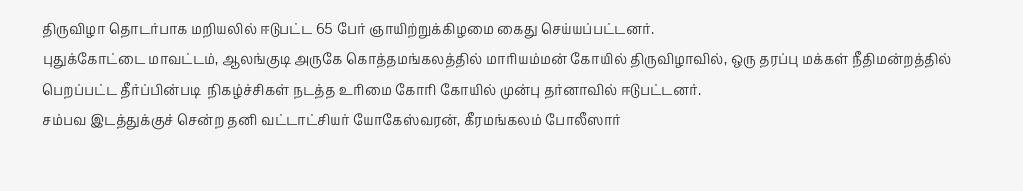திருவிழா தொடர்பாக மறியலில் ஈடுபட்ட 65 பேர் ஞாயிற்றுக்கிழமை கைது செய்யப்பட்டனர்.
புதுக்கோட்டை மாவட்டம், ஆலங்குடி அருகே கொத்தமங்கலத்தில் மாரியம்மன் கோயில் திருவிழாவில், ஒரு தரப்பு மக்கள் நீதிமன்றத்தில் பெறப்பட்ட தீர்ப்பின்படி  நிகழ்ச்சிகள் நடத்த உரிமை கோரி கோயில் முன்பு தர்னாவில் ஈடுபட்டனர்.
சம்பவ இடத்துக்குச் சென்ற தனி வட்டாட்சியர் யோகேஸ்வரன், கீரமங்கலம் போலீஸார்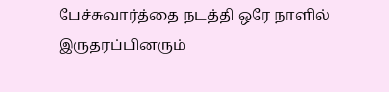பேச்சுவார்த்தை நடத்தி ஒரே நாளில் இருதரப்பினரும்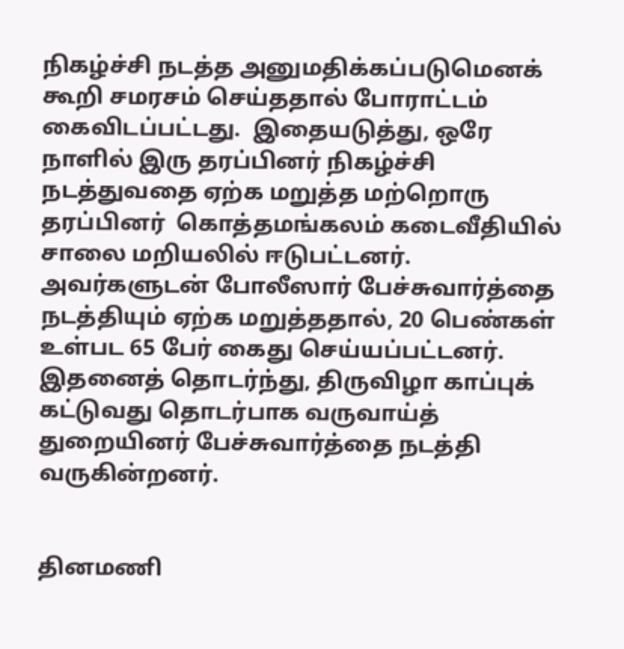நிகழ்ச்சி நடத்த அனுமதிக்கப்படுமெனக் கூறி சமரசம் செய்ததால் போராட்டம் கைவிடப்பட்டது.  இதையடுத்து, ஒரே நாளில் இரு தரப்பினர் நிகழ்ச்சி நடத்துவதை ஏற்க மறுத்த மற்றொரு தரப்பினர்  கொத்தமங்கலம் கடைவீதியில் சாலை மறியலில் ஈடுபட்டனர். அவர்களுடன் போலீஸார் பேச்சுவார்த்தை நடத்தியும் ஏற்க மறுத்ததால், 20 பெண்கள் உள்பட 65 பேர் கைது செய்யப்பட்டனர்.
இதனைத் தொடர்ந்து, திருவிழா காப்புக் கட்டுவது தொடர்பாக வருவாய்த் துறையினர் பேச்சுவார்த்தை நடத்தி வருகின்றனர்.


தினமணி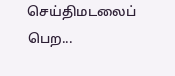செய்திமடலைப் பெற...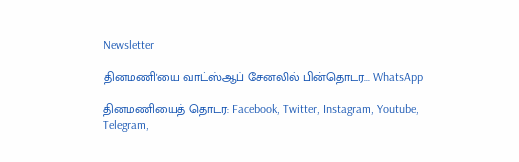Newsletter

தினமணி'யை வாட்ஸ்ஆப் சேனலில் பின்தொடர... WhatsApp

தினமணியைத் தொடர: Facebook, Twitter, Instagram, Youtube, Telegram,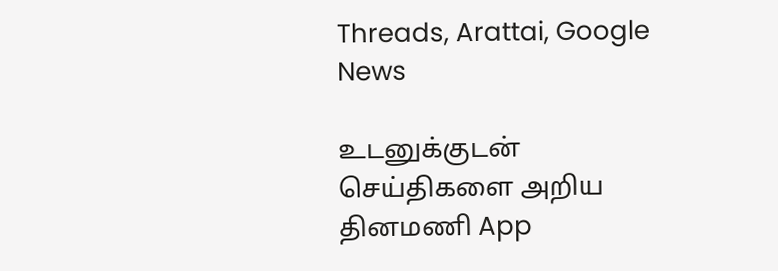Threads, Arattai, Google News

உடனுக்குடன் செய்திகளை அறிய தினமணி App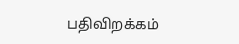பதிவிறக்கம்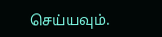செய்யவும்.